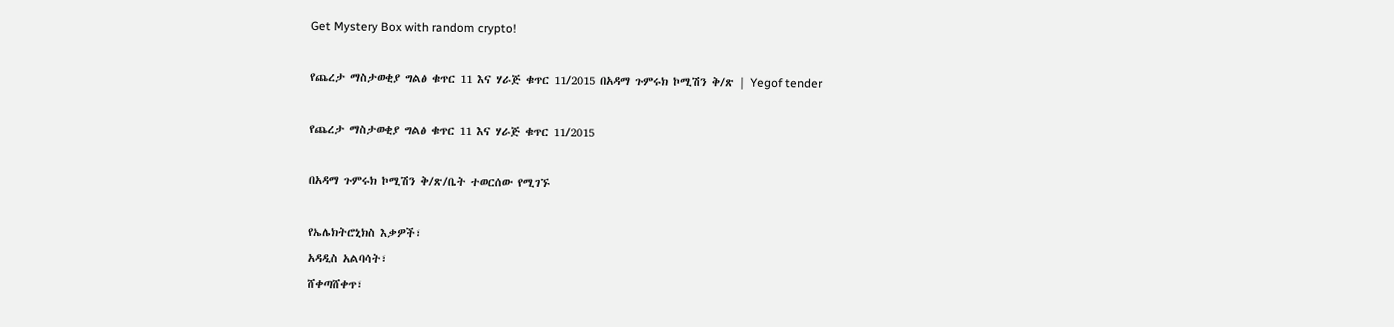Get Mystery Box with random crypto!

የጨረታ ማስታወቂያ ግልፅ ቁጥር 11 እና ሃራጅ ቁጥር 11/2015 በአዳማ ጉምሩክ ኮሚሽን ቅ/ጽ | Yegof tender

የጨረታ ማስታወቂያ ግልፅ ቁጥር 11 እና ሃራጅ ቁጥር 11/2015

በአዳማ ጉምሩክ ኮሚሽን ቅ/ጽ/ቤት ተወርሰው የሚገኙ

የኤሌክትሮኒክስ እቃዎች፣
አዳዲስ አልባሳት፣
ሸቀጣሸቀጥ፣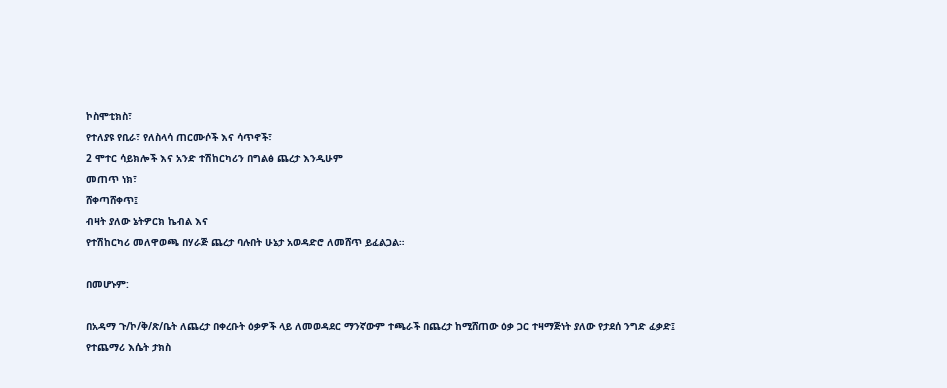ኮስሞቲክስ፣
የተለያዩ የቢራ፣ የለስላሳ ጠርሙሶች እና ሳጥኖች፣
2 ሞተር ሳይክሎች እና አንድ ተሽከርካሪን በግልፅ ጨረታ እንዲሁም
መጠጥ ነክ፣
ሸቀጣሸቀጥ፤
ብዛት ያለው ኔትዎርክ ኬብል እና
የተሽከርካሪ መለዋወጫ በሃራጅ ጨረታ ባሉበት ሁኔታ አወዳድሮ ለመሸጥ ይፈልጋል።

በመሆኑም:

በአዳማ ጉ/ኮ/ቅ/ጽ/ቤት ለጨረታ በቀረቡት ዕቃዎች ላይ ለመወዳደር ማንኛውም ተጫራች በጨረታ ከሚሸጠው ዕቃ ጋር ተዛማጅነት ያለው የታደሰ ንግድ ፈቃድ፤ የተጨማሪ እሴት ታክስ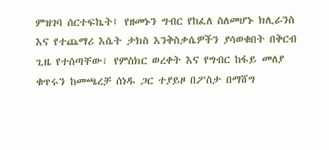ምዝገባ ሰርተፍኬት፤ የዘመኑን ግብር የከፈለ ስለመሆኑ ክሊራንስ እና የተጨማሪ እሴት ታክስ እንቅስቃሴዎችን ያሳወቁበት በቅርብ ጊዜ የተሰጣቸው፣ የምስክር ወረቀት እና የግብር ከፋይ መለያ ቁጥሩን ከመጫረቻ ሰነዱ ጋር ተያይዞ በፖስታ በማሸግ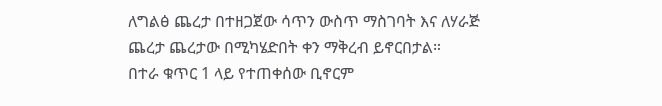ለግልፅ ጨረታ በተዘጋጀው ሳጥን ውስጥ ማስገባት እና ለሃራጅ ጨረታ ጨረታው በሚካሄድበት ቀን ማቅረብ ይኖርበታል።
በተራ ቁጥር 1 ላይ የተጠቀሰው ቢኖርም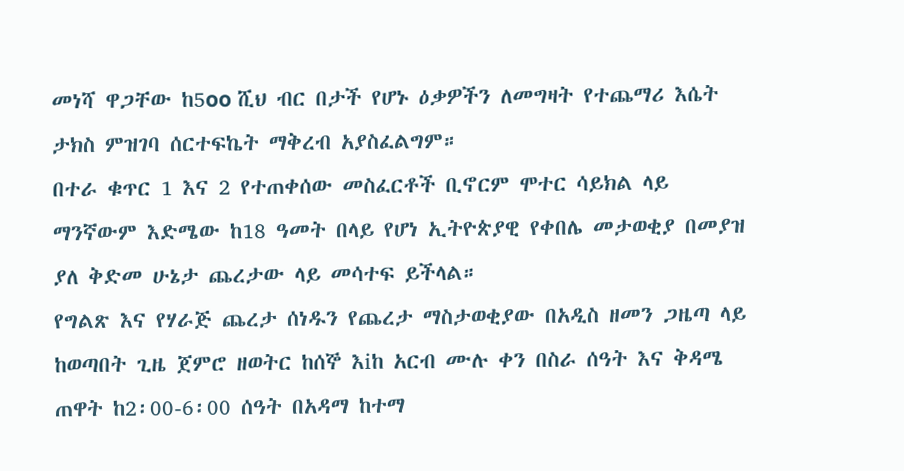መነሻ ዋጋቸው ከ5oo ሺህ ብር በታች የሆኑ ዕቃዎችን ለመግዛት የተጨማሪ እሴት ታክስ ምዝገባ ሰርተፍኬት ማቅረብ አያስፈልግም።
በተራ ቁጥር 1 እና 2 የተጠቀሰው መስፈርቶች ቢኖርም ሞተር ሳይክል ላይ ማንኛውም እድሜው ከ18 ዓመት በላይ የሆነ ኢትዮጵያዊ የቀበሌ መታወቂያ በመያዝ ያለ ቅድመ ሁኔታ ጨረታው ላይ መሳተፍ ይችላል።
የግልጽ እና የሃራጅ ጨረታ ሰነዱን የጨረታ ማስታወቂያው በአዲስ ዘመን ጋዜጣ ላይ ከወጣበት ጊዜ ጀምሮ ዘወትር ከሰኞ እiከ አርብ ሙሉ ቀን በስራ ሰዓት እና ቅዳሜ ጠዋት ከ2፡00-6፡00 ሰዓት በአዳማ ከተማ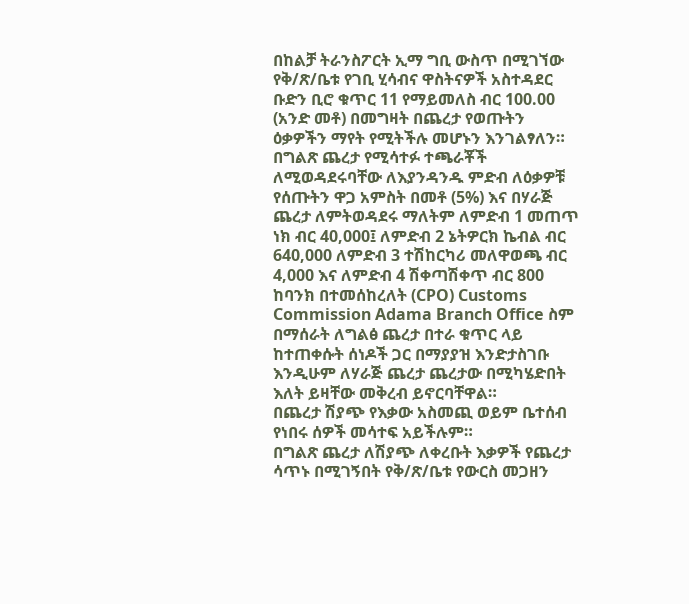በከልቻ ትራንስፖርት ኢማ ግቢ ውስጥ በሚገኘው የቅ/ጽ/ቤቱ የገቢ ሂሳብና ዋስትናዎች አስተዳደር ቡድን ቢሮ ቁጥር 11 የማይመለስ ብር 100.00 (አንድ መቶ) በመግዛት በጨረታ የወጡትን ዕቃዎችን ማየት የሚትችሉ መሆኑን እንገልፃለን።
በግልጽ ጨረታ የሚሳተፉ ተጫራቾች ለሚወዳደሩባቸው ለእያንዳንዱ ምድብ ለዕቃዎቹ የሰጡትን ዋጋ አምስት በመቶ (5%) እና በሃራጅ ጨረታ ለምትወዳደሩ ማለትም ለምድብ 1 መጠጥ ነክ ብር 40,000፤ ለምድብ 2 ኔትዎርክ ኬብል ብር 640,000 ለምድብ 3 ተሽከርካሪ መለዋወጫ ብር 4,000 እና ለምድብ 4 ሽቀጣሽቀጥ ብር 800 ከባንክ በተመሰከረለት (CPO) Customs Commission Adama Branch Office ስም በማሰራት ለግልፅ ጨረታ በተራ ቁጥር ላይ ከተጠቀሱት ሰነዶች ጋር በማያያዝ እንድታስገቡ እንዲሁም ለሃራጅ ጨረታ ጨረታው በሚካሄድበት እለት ይዛቸው መቅረብ ይኖርባቸዋል።
በጨረታ ሽያጭ የእቃው አስመጪ ወይም ቤተሰብ የነበሩ ሰዎች መሳተፍ አይችሉም።
በግልጽ ጨረታ ለሽያጭ ለቀረቡት እቃዎች የጨረታ ሳጥኑ በሚገኝበት የቅ/ጽ/ቤቱ የውርስ መጋዘን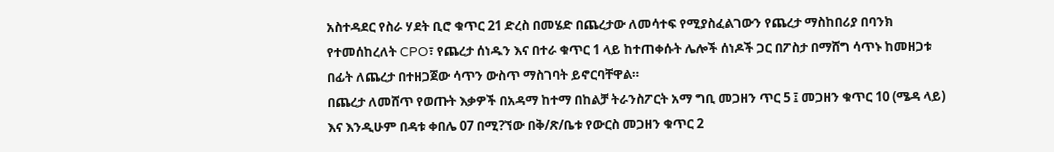አስተዳደር የስራ ሃደት ቢሮ ቁጥር 21 ድረስ በመሄድ በጨረታው ለመሳተፍ የሚያስፈልገውን የጨረታ ማስከበሪያ በባንክ የተመሰከረለት CPO፣ የጨረታ ሰነዱን እና በተራ ቁጥር 1 ላይ ከተጠቀሱት ሌሎች ሰነዶች ጋር በፖስታ በማሸግ ሳጥኑ ከመዘጋቱ በፊት ለጨረታ በተዘጋጀው ሳጥን ውስጥ ማስገባት ይኖርባቸዋል።
በጨረታ ለመሸጥ የወጡት እቃዎች በአዳማ ከተማ በከልቻ ትራንስፖርት አማ ግቢ መጋዘን ጥር 5 ፤ መጋዘን ቁጥር 10 (ሜዳ ላይ) እና እንዲሁም በዳቱ ቀበሌ 07 በሚ?ኘው በቅ/ጽ/ቤቱ የውርስ መጋዘን ቁጥር 2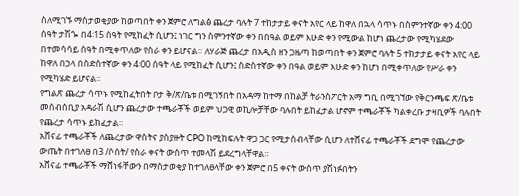ስለሚገኙ ማስታወቂያው ከወጣበት ቀን ጀምሮ ለግልፅ ጨረታ ባሉት 7 ተከታታይ ቀናት አየር ላይ ከዋለ በኋላ ሳጥኑ በስምንተኛው ቀን 4:00 ሰዓት ታሽጐ በ4፡15 ሰዓት የሚከፈት ሲሆን፤ ነገር ግን ስምንተኛው ቀን በበዓል ወይም እሁድ ቀን የሚውል ከሆነ ጨረታው የሚካሄደው በተመሳሳይ ሰዓት በሚቀጥለው የስራ ቀን ይሆናል። ለሃራጅ ጨረታ በአዲስ ዘን ጋዜጣ ከወጣበት ቀን ጀምሮ ባሉት 5 ተከታታይ ቀናት አየር ላይ ከዋለ በኃላ በስድስተኛው ቀን 4፡00 ሰዓት ላይ የሚከፈት ሲሆን፤ ስድስተኛው ቀን በዓል ወይም እሁድ ቀን ከሆነ በሚቀጥለው የሥራ ቀን የሚካሄድ ይሆናል።
የግልጽ ጨረታ ሳጥኑ የሚከፈትበት ቦታ ቅ/ጽ/ቤቱ በሚገኝበት በአዳማ ከተማ በከልቻ ትራንስፖርት አማ ግቢ በሚገኘው የቅርንጫፍ ጽ/ቤቱ መሰብሰቢያ አዳራሽ ሲሆን ጨረታው ተጫራቾች ወይም ህጋዊ ወኪሎቻቸው ባሉበት ይከፈታል ሆኖም ተጫራቾች ካልቀረቡ ታዛቢዎች ባሉበት የጨረታ ሳጥኑ ይከፈታል።
አሸናፊ ተጫራቾች ለጨረታው ዋስትና ያስያዙት CPO ከሚከፍሉት ዋጋ ጋር የሚታሰብላቸው ሲሆን ለተሸናፊ ተጫራቾች ደግሞ የጨረታው ውጤት በተገለፀ በ3 /ሶሰት/ የስራ ቀናት ውስጥ ተመላሽ ይደረግላቸዋል።
አሸናፊ ተጫራቾች ማሸነፋቸውን በማስታወቂያ ከተገለፀላቸው ቀን ጀምሮ በ5 ቀናት ውስጥ ያሽነፉበትን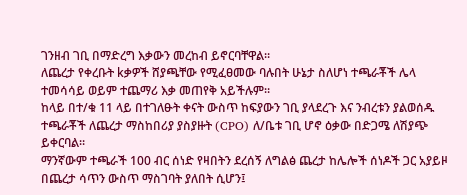ገንዘብ ገቢ በማድረግ እቃውን መረከብ ይኖርባቸዋል።
ለጨረታ የቀረቡት kቃዎች ሸያጫቸው የሚፈፀመው ባሉበት ሁኔታ ስለሆነ ተጫራቾች ሌላ ተመሳሳይ ወይም ተጨማሪ እቃ መጠየቅ አይችሉም።
ከላይ በተ/ቁ 11 ላይ በተገለፁት ቀናት ውስጥ ከፍያውን ገቢ ያላደረጉ እና ንብረቱን ያልወሰዱ ተጫራቾች ለጨረታ ማስከበሪያ ያስያዙት (CPO) ለ/ቤቱ ገቢ ሆኖ ዕቃው በድጋሜ ለሽያጭ ይቀርባል።
ማንኛውም ተጫራች 100 ብር ሰነድ የዛበትን ደረሰኝ ለግልፅ ጨረታ ከሌሎች ሰነዶች ጋር አያይዞ በጨረታ ሳጥን ውስጥ ማስገባት ያለበት ሲሆን፤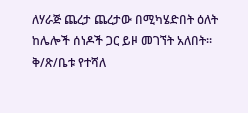ለሃራጅ ጨረታ ጨረታው በሚካሄድበት ዕለት ከሌሎች ሰነዶች ጋር ይዞ መገኘት አለበት።
ቅ/ጽ/ቤቱ የተሻለ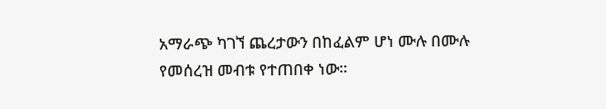አማራጭ ካገኘ ጨረታውን በከፈልም ሆነ ሙሉ በሙሉ የመሰረዝ መብቱ የተጠበቀ ነው።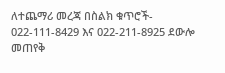ለተጨማሪ መረጃ በስልክ ቁጥሮች- 022-111-8429 እና 022-211-8925 ደውሎ መጠየቅ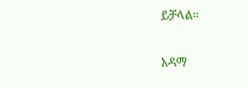ይቻላል።

አዳማ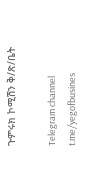ጉምሩክ ኮሚሽን ቅ/ጽ/ቤት

Telegram channel
t.me/yegofbusines